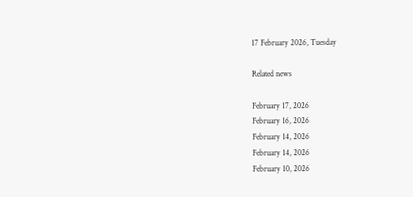17 February 2026, Tuesday

Related news

February 17, 2026
February 16, 2026
February 14, 2026
February 14, 2026
February 10, 2026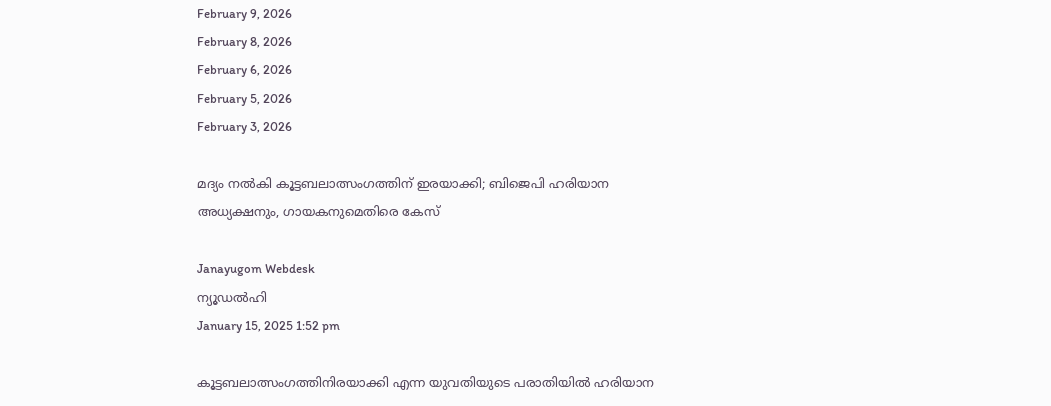February 9, 2026
February 8, 2026
February 6, 2026
February 5, 2026
February 3, 2026

മദ്യം നല്‍കി കൂട്ടബലാത്സംഗത്തിന് ഇരയാക്കി; ബിജെപി ഹരിയാന അധ്യക്ഷനും, ഗായകനുമെതിരെ കേസ്

Janayugom Webdesk
ന്യൂഡല്‍ഹി
January 15, 2025 1:52 pm

കൂട്ടബലാത്സംഗത്തിനിരയാക്കി എന്ന യുവതിയുടെ പരാതിയിൽ ഹരിയാന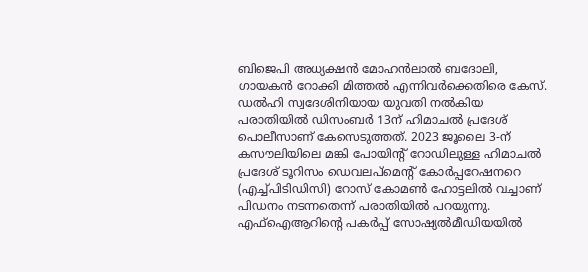ബിജെപി അധ്യക്ഷൻ മോഹൻലാൽ ബദോലി, ഗായകൻ റോക്കി മിത്തൽ എന്നിവർക്കെതിരെ കേസ്. ഡൽഹി സ്വദേശിനിയായ യുവതി നൽകിയ പരാതിയിൽ ഡിസംബർ 13ന് ഹിമാചൽ പ്രദേശ് പൊലീസാണ് കേസെടുത്തത്. 2023 ജൂലൈ 3‑ന് കസൗലിയിലെ മങ്കി പോയിൻ്റ് റോഡിലുള്ള ഹിമാചൽ പ്രദേശ് ടൂറിസം ഡെവലപ്‌മെൻ്റ് കോര്‍പ്പറേഷനറെ (എച്ച്‌പിടിഡിസി) റോസ് കോമൺ ഹോട്ടലിൽ വച്ചാണ് പിഡനം നടന്നതെന്ന് പരാതിയിൽ പറയുന്നു.
എഫ്ഐആറിന്റെ പകർപ്പ് സോഷ്യൽമീഡിയയിൽ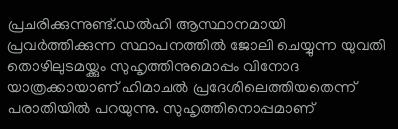പ്രചരിക്കുന്നുണ്ട്.ഡൽഹി ആസ്ഥാനമായി പ്രവർത്തിക്കുന്ന സ്ഥാപനത്തിൽ ജോലി ചെയ്യുന്ന യുവതി തൊഴിലുടമയ്ക്കും സുഹൃത്തിനുമൊപ്പം വിനോദ യാത്രക്കായാണ് ഹിമാചൽ പ്രദേശിലെത്തിയതെന്ന് പരാതിയിൽ പറയുന്നു. സുഹൃത്തിനൊപ്പമാണ്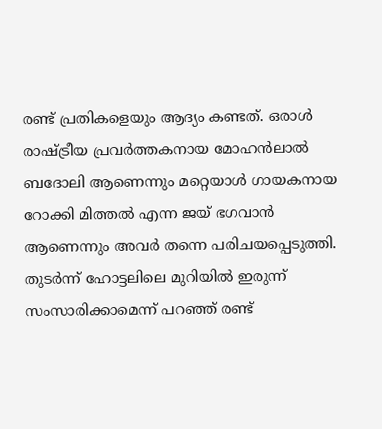രണ്ട് പ്രതികളെയും ആദ്യം കണ്ടത്. ഒരാൾ രാഷ്ട്രീയ പ്രവർത്തകനായ മോഹൻലാൽ ബദോലി ആണെന്നും മറ്റെയാൾ ഗായകനായ റോക്കി മിത്തൽ എന്ന ജയ് ഭഗവാൻ ആണെന്നും അവർ തന്നെ പരിചയപ്പെടുത്തി. തുടർന്ന് ഹോട്ടലിലെ മുറിയിൽ ഇരുന്ന് സംസാരിക്കാമെന്ന് പറഞ്ഞ് രണ്ട്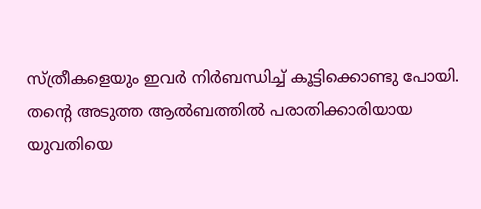സ്ത്രീകളെയും ഇവർ നിർബന്ധിച്ച് കൂട്ടിക്കൊണ്ടു പോയി.
തന്റെ അടുത്ത ആൽബത്തിൽ പരാതിക്കാരിയായ യുവതിയെ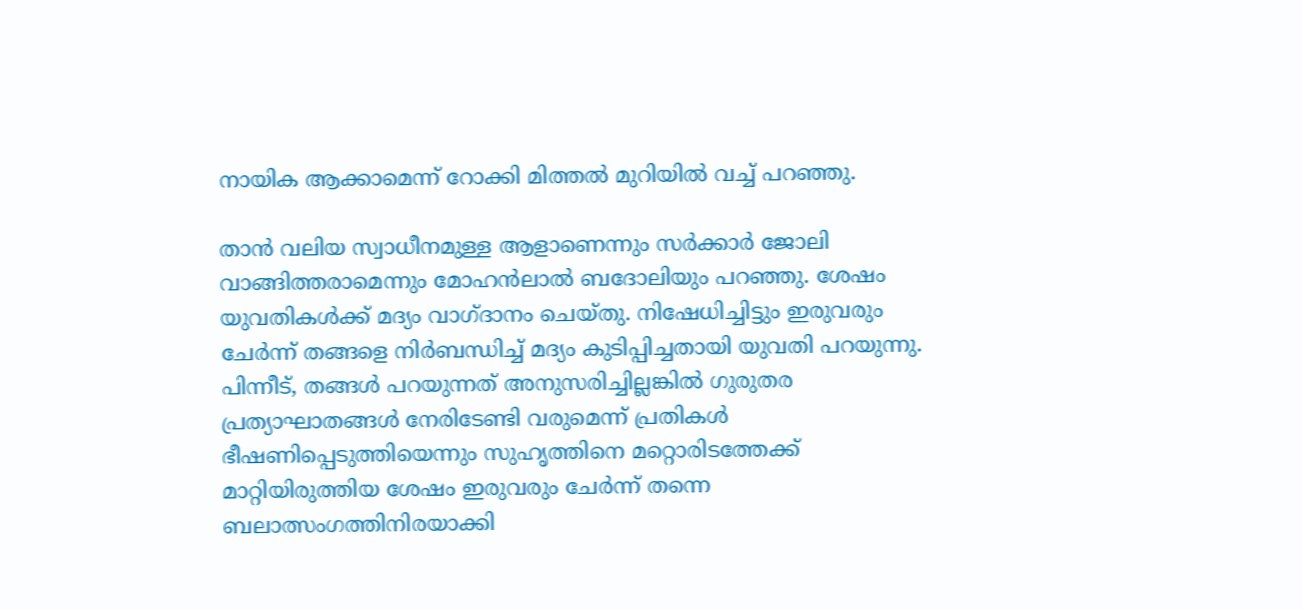നായിക ആക്കാമെന്ന് റോക്കി മിത്തൽ മുറിയിൽ വച്ച് പറഞ്ഞു.

താൻ വലിയ സ്വാധീനമുള്ള ആളാണെന്നും സർക്കാർ ജോലി വാങ്ങിത്തരാമെന്നും മോഹൻലാൽ ബദോലിയും പറഞ്ഞു. ശേഷം യുവതികൾക്ക് മദ്യം വാഗ്ദാനം ചെയ്തു. നിഷേധിച്ചിട്ടും ഇരുവരും ചേർന്ന് തങ്ങളെ നിർബന്ധിച്ച് മദ്യം കുടിപ്പിച്ചതായി യുവതി പറയുന്നു. പിന്നീട്, തങ്ങൾ പറയുന്നത് അനുസരിച്ചില്ലങ്കിൽ ഗുരുതര പ്രത്യാഘാതങ്ങൾ നേരിടേണ്ടി വരുമെന്ന് പ്രതികൾ ഭീഷണിപ്പെടുത്തിയെന്നും സുഹൃത്തിനെ മറ്റൊരിടത്തേക്ക് മാറ്റിയിരുത്തിയ ശേഷം ഇരുവരും ചേർന്ന് തന്നെ ബലാത്സംഗത്തിനിരയാക്കി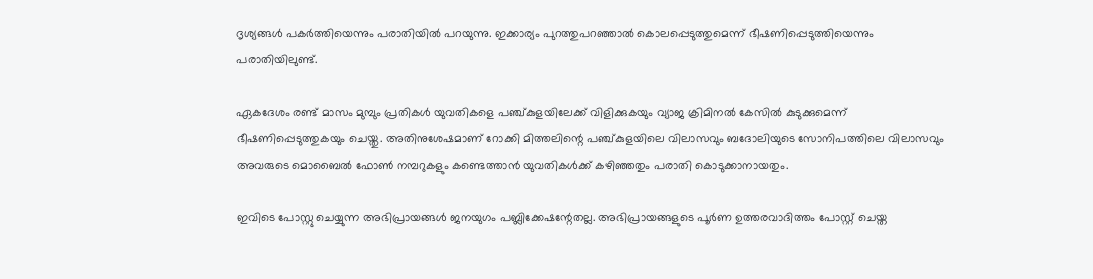ദൃശ്യങ്ങൾ പകർത്തിയെന്നും പരാതിയിൽ പറയുന്നു. ഇക്കാര്യം പുറത്തുപറഞ്ഞാൽ കൊലപ്പെടുത്തുമെന്ന് ഭീഷണിപ്പെടുത്തിയെന്നും പരാതിയിലുണ്ട്.

ഏകദേശം രണ്ട് മാസം മുമ്പും പ്രതികൾ യുവതികളെ പഞ്ച്കുളയിലേക്ക് വിളിക്കുകയും വ്യാജ ക്രിമിനൽ കേസിൽ കുടുക്കുമെന്ന് ഭീഷണിപ്പെടുത്തുകയും ചെയ്തു. അതിനുശേഷമാണ് റോക്കി മിത്തലിന്റെ പഞ്ച്കുളയിലെ വിലാസവും ബദോലിയുടെ സോനിപത്തിലെ വിലാസവും അവരുടെ മൊബൈൽ ഫോൺ നമ്പറുകളും കണ്ടെത്താൻ യുവതികൾക്ക് കഴിഞ്ഞതും പരാതി കൊടുക്കാനായതും.

ഇവിടെ പോസ്റ്റു ചെയ്യുന്ന അഭിപ്രായങ്ങള്‍ ജനയുഗം പബ്ലിക്കേഷന്റേതല്ല. അഭിപ്രായങ്ങളുടെ പൂര്‍ണ ഉത്തരവാദിത്തം പോസ്റ്റ് ചെയ്ത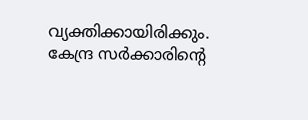വ്യക്തിക്കായിരിക്കും. കേന്ദ്ര സര്‍ക്കാരിന്റെ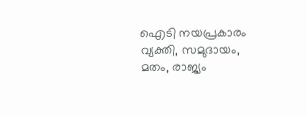ഐടി നയപ്രകാരം വ്യക്തി, സമുദായം, മതം, രാജ്യം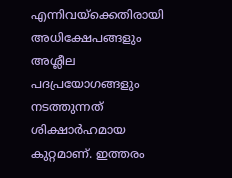എന്നിവയ്‌ക്കെതിരായി അധിക്ഷേപങ്ങളും അശ്ലീല പദപ്രയോഗങ്ങളും നടത്തുന്നത് ശിക്ഷാര്‍ഹമായ കുറ്റമാണ്. ഇത്തരം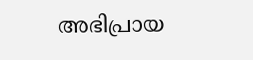അഭിപ്രായ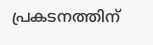പ്രകടനത്തിന്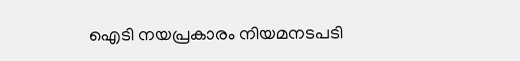ഐടി നയപ്രകാരം നിയമനടപടി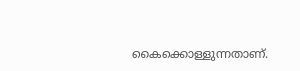കൈക്കൊള്ളുന്നതാണ്.